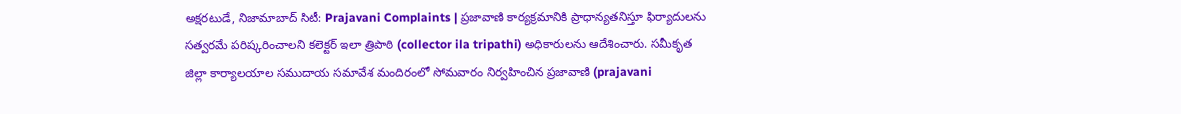అక్షరటుడే, నిజామాబాద్ సిటీ: Prajavani Complaints | ప్రజావాణి కార్యక్రమానికి ప్రాధాన్యతనిస్తూ ఫిర్యాదులను సత్వరమే పరిష్కరించాలని కలెక్టర్ ఇలా త్రిపాఠి (collector ila tripathi) అధికారులను ఆదేశించారు. సమీకృత జిల్లా కార్యాలయాల సముదాయ సమావేశ మందిరంలో సోమవారం నిర్వహించిన ప్రజావాణి (prajavani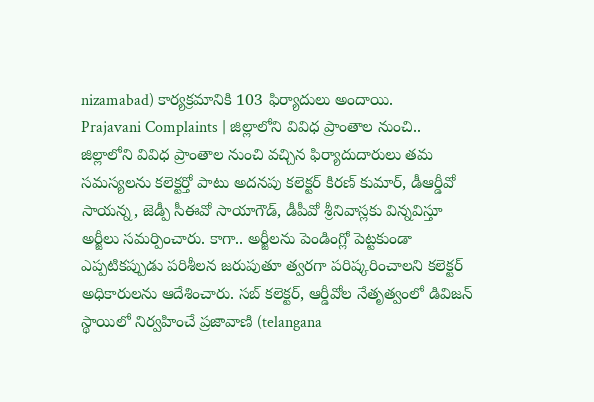nizamabad) కార్యక్రమానికి 103 ఫిర్యాదులు అందాయి.
Prajavani Complaints | జిల్లాలోని వివిధ ప్రాంతాల నుంచి..
జిల్లాలోని వివిధ ప్రాంతాల నుంచి వచ్చిన ఫిర్యాదుదారులు తమ సమస్యలను కలెక్టర్తో పాటు అదనపు కలెక్టర్ కిరణ్ కుమార్, డీఆర్డీవో సాయన్న, జెడ్పీ సీఈవో సాయాగౌడ్, డీపీవో శ్రీనివాస్లకు విన్నవిస్తూ అర్జీలు సమర్పించారు. కాగా.. అర్జీలను పెండింగ్లో పెట్టకుండా ఎప్పటికప్పుడు పరిశీలన జరుపుతూ త్వరగా పరిష్కరించాలని కలెక్టర్ అధికారులను ఆదేశించారు. సబ్ కలెక్టర్, ఆర్డీవోల నేతృత్వంలో డివిజన్ స్థాయిలో నిర్వహించే ప్రజావాణి (telangana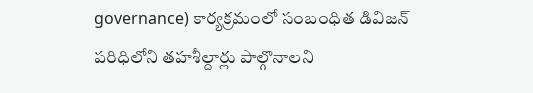governance) కార్యక్రమంలో సంబంధిత డివిజన్ పరిధిలోని తహశీల్దార్లు పాల్గొనాలని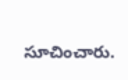సూచించారు.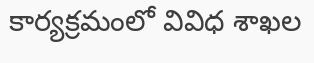కార్యక్రమంలో వివిధ శాఖల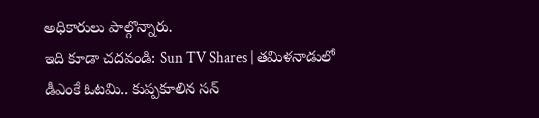అధికారులు పాల్గొన్నారు.
ఇది కూడా చదవండి: Sun TV Shares | తమిళనాడులో డీఎంకే ఓటమి.. కుప్పకూలిన సన్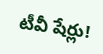టీవీ షేర్లు!